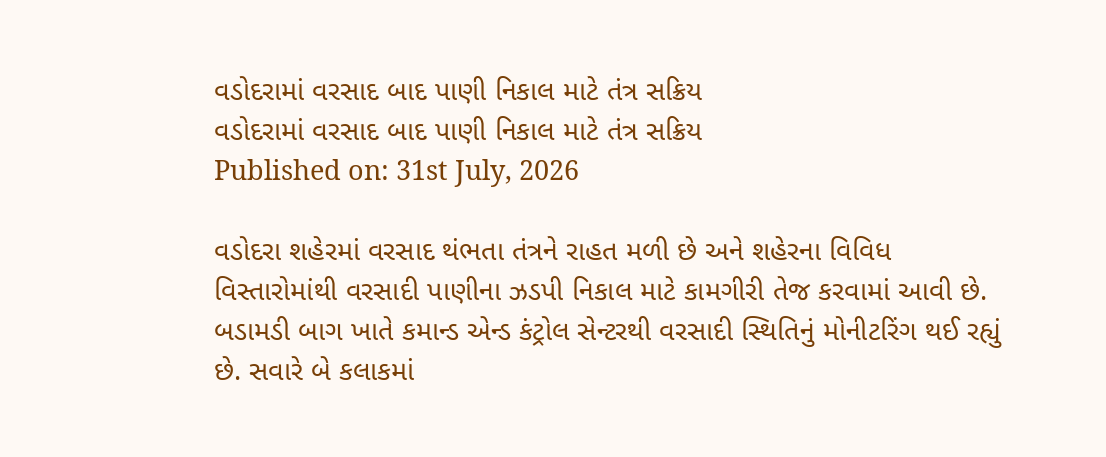વડોદરામાં વરસાદ બાદ પાણી નિકાલ માટે તંત્ર સક્રિય
વડોદરામાં વરસાદ બાદ પાણી નિકાલ માટે તંત્ર સક્રિય
Published on: 31st July, 2026

વડોદરા શહેરમાં વરસાદ થંભતા તંત્રને રાહત મળી છે અને શહેરના વિવિધ વિસ્તારોમાંથી વરસાદી પાણીના ઝડપી નિકાલ માટે કામગીરી તેજ કરવામાં આવી છે. બડામડી બાગ ખાતે કમાન્ડ એન્ડ કંટ્રોલ સેન્ટરથી વરસાદી સ્થિતિનું મોનીટરિંગ થઈ રહ્યું છે. સવારે બે કલાકમાં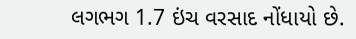લગભગ 1.7 ઇંચ વરસાદ નોંધાયો છે.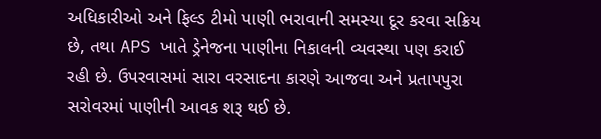અધિકારીઓ અને ફિલ્ડ ટીમો પાણી ભરાવાની સમસ્યા દૂર કરવા સક્રિય છે, તથા APS ખાતે ડ્રેનેજના પાણીના નિકાલની વ્યવસ્થા પણ કરાઈ રહી છે. ઉપરવાસમાં સારા વરસાદના કારણે આજવા અને પ્રતાપપુરા સરોવરમાં પાણીની આવક શરૂ થઈ છે.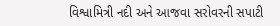વિશ્વામિત્રી નદી અને આજવા સરોવરની સપાટી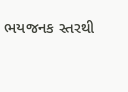ભયજનક સ્તરથી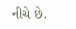નીચે છે.